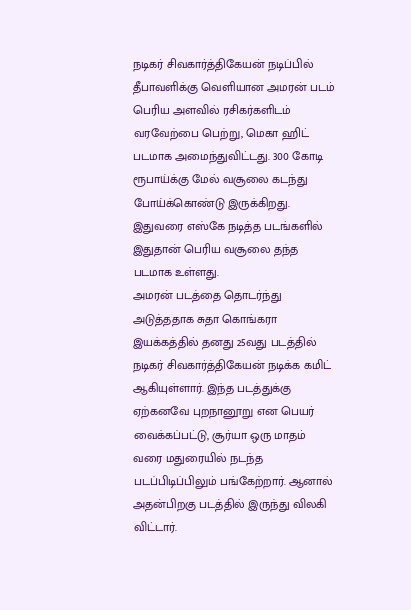நடிகர் சிவகார்த்திகேயன் நடிப்பில் தீபாவளிக்கு வெளியான அமரன் படம் பெரிய அளவில் ரசிகர்களிடம் வரவேற்பை பெற்று, மெகா ஹிட் படமாக அமைந்துவிட்டது. 300 கோடி ரூபாய்க்கு மேல் வசூலை கடந்து போய்க்கொண்டு இருக்கிறது. இதுவரை எஸ்கே நடித்த படங்களில் இதுதான் பெரிய வசூலை தந்த படமாக உள்ளது.
அமரன் படத்தை தொடர்ந்து அடுத்ததாக சுதா கொங்கரா இயக்கத்தில் தனது 25வது படத்தில் நடிகர் சிவகார்த்திகேயன் நடிக்க கமிட் ஆகியுள்ளார். இந்த படத்துக்கு ஏற்கனவே புறநானூறு என பெயர் வைக்கப்பட்டு, சூர்யா ஒரு மாதம் வரை மதுரையில் நடந்த படப்பிடிப்பிலும் பங்கேற்றார். ஆனால் அதன்பிறகு படத்தில் இருந்து விலகி விட்டார்.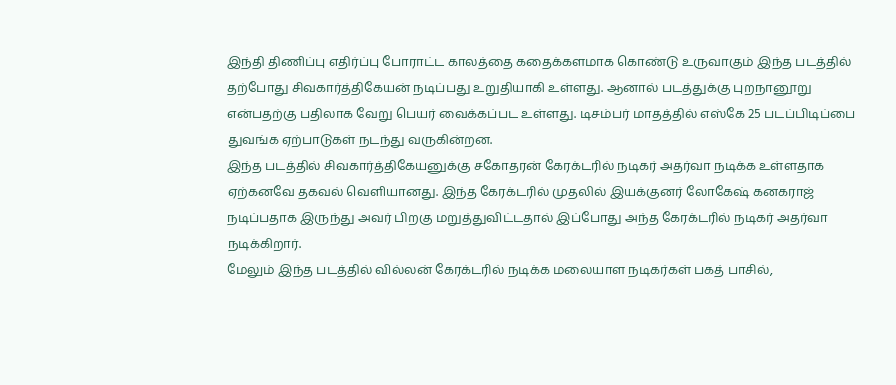இந்தி திணிப்பு எதிர்ப்பு போராட்ட காலத்தை கதைக்களமாக கொண்டு உருவாகும் இந்த படத்தில் தற்போது சிவகார்த்திகேயன் நடிப்பது உறுதியாகி உள்ளது. ஆனால் படத்துக்கு புறநானூறு என்பதற்கு பதிலாக வேறு பெயர் வைக்கப்பட உள்ளது. டிசம்பர் மாதத்தில் எஸ்கே 25 படப்பிடிப்பை துவங்க ஏற்பாடுகள் நடந்து வருகின்றன.
இந்த படத்தில் சிவகார்த்திகேயனுக்கு சகோதரன் கேரக்டரில் நடிகர் அதர்வா நடிக்க உள்ளதாக ஏற்கனவே தகவல் வெளியானது. இந்த கேரக்டரில் முதலில் இயக்குனர் லோகேஷ் கனகராஜ் நடிப்பதாக இருந்து அவர் பிறகு மறுத்துவிட்டதால் இப்போது அந்த கேரக்டரில் நடிகர் அதர்வா நடிக்கிறார்.
மேலும் இந்த படத்தில் வில்லன் கேரக்டரில் நடிக்க மலையாள நடிகர்கள் பகத் பாசில்,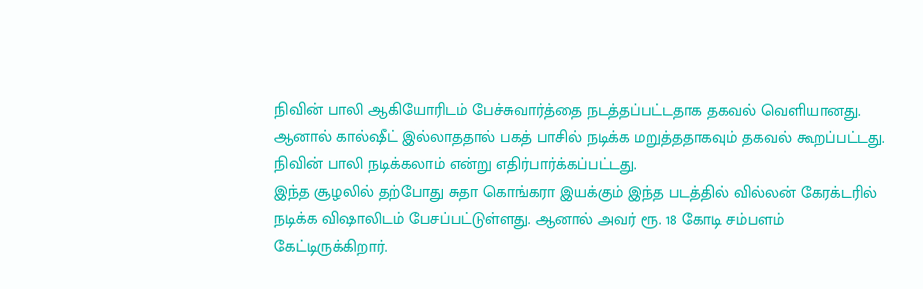நிவின் பாலி ஆகியோரிடம் பேச்சுவார்த்தை நடத்தப்பட்டதாக தகவல் வெளியானது. ஆனால் கால்ஷீட் இல்லாததால் பகத் பாசில் நடிக்க மறுத்ததாகவும் தகவல் கூறப்பட்டது. நிவின் பாலி நடிக்கலாம் என்று எதிர்பார்க்கப்பட்டது.
இந்த சூழலில் தற்போது சுதா கொங்கரா இயக்கும் இந்த படத்தில் வில்லன் கேரக்டரில் நடிக்க விஷாலிடம் பேசப்பட்டுள்ளது. ஆனால் அவர் ரூ. 18 கோடி சம்பளம் கேட்டிருக்கிறார்.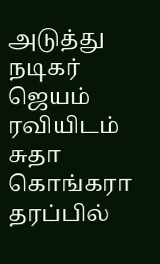அடுத்து நடிகர் ஜெயம் ரவியிடம் சுதா கொங்கரா தரப்பில்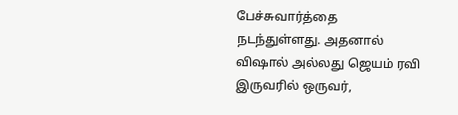பேச்சுவார்த்தை நடந்துள்ளது. அதனால் விஷால் அல்லது ஜெயம் ரவி இருவரில் ஒருவர்,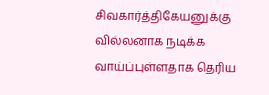சிவகார்த்திகேயனுக்கு வில்லனாக நடிக்க வாய்ப்புள்ளதாக தெரிய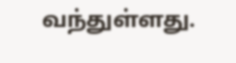வந்துள்ளது.